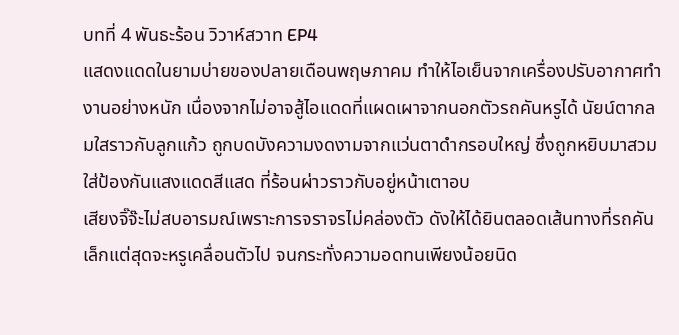บทที่ 4 พันธะร้อน วิวาห์สวาท EP4
แสดงแดดในยามบ่ายของปลายเดือนพฤษภาคม ทำให้ไอเย็นจากเครื่องปรับอากาศทำงานอย่างหนัก เนื่องจากไม่อาจสู้ไอแดดที่แผดเผาจากนอกตัวรถคันหรูได้ นัยน์ตากลมใสราวกับลูกแก้ว ถูกบดบังความงดงามจากแว่นตาดำกรอบใหญ่ ซึ่งถูกหยิบมาสวมใส่ป้องกันแสงแดดสีแสด ที่ร้อนผ่าวราวกับอยู่หน้าเตาอบ
เสียงจิ๊จ๊ะไม่สบอารมณ์เพราะการจราจรไม่คล่องตัว ดังให้ได้ยินตลอดเส้นทางที่รถคันเล็กแต่สุดจะหรูเคลื่อนตัวไป จนกระทั่งความอดทนเพียงน้อยนิด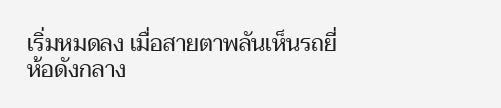เริ่มหมดลง เมื่อสายตาพลันเห็นรถยี่ห้อดังกลาง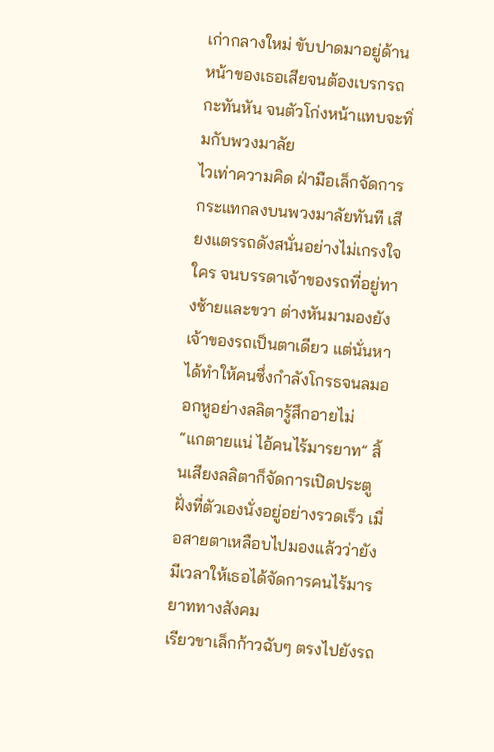เก่ากลางใหม่ ขับปาดมาอยู่ด้านหน้าของเธอเสียจนต้องเบรกรถกะทันหัน จนตัวโก่งหน้าแทบจะทิ่มกับพวงมาลัย
ไวเท่าความคิด ฝ่ามือเล็กจัดการกระแทกลงบนพวงมาลัยทันที เสียงแตรรถดังสนั่นอย่างไม่เกรงใจใคร จนบรรดาเจ้าของรถที่อยู่ทางซ้ายและขวา ต่างหันมามองยังเจ้าของรถเป็นตาเดียว แต่นั่นหาได้ทำให้คนซึ่งกำลังโกรธจนลมออกหูอย่างลลิตารู้สึกอายไม่
“แกตายแน่ ไอ้คนไร้มารยาท” สิ้นเสียงลลิตาก็จัดการเปิดประตูฝั่งที่ตัวเองนั่งอยู่อย่างรวดเร็ว เมื่อสายตาเหลือบไปมองแล้วว่ายังมีเวลาให้เธอได้จัดการคนไร้มารยาททางสังคม
เรียวขาเล็กก้าวฉับๆ ตรงไปยังรถ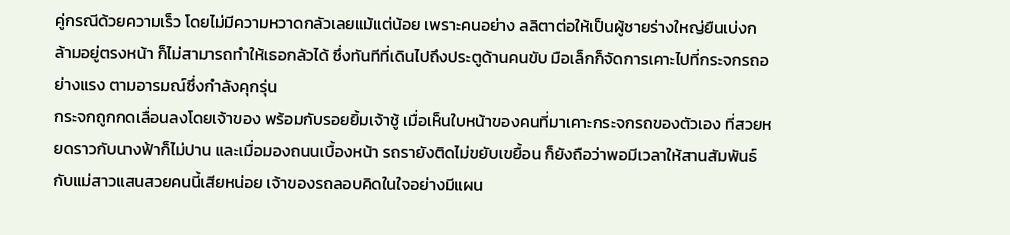คู่กรณีด้วยความเร็ว โดยไม่มีความหวาดกลัวเลยแม้แต่น้อย เพราะคนอย่าง ลลิตาต่อให้เป็นผู้ชายร่างใหญ่ยืนเบ่งกล้ามอยู่ตรงหน้า ก็ไม่สามารถทำให้เธอกลัวได้ ซึ่งทันทีที่เดินไปถึงประตูด้านคนขับ มือเล็กก็จัดการเคาะไปที่กระจกรถอย่างแรง ตามอารมณ์ซึ่งกำลังคุกรุ่น
กระจกถูกกดเลื่อนลงโดยเจ้าของ พร้อมกับรอยยิ้มเจ้าชู้ เมื่อเห็นใบหน้าของคนที่มาเคาะกระจกรถของตัวเอง ที่สวยหยดราวกับนางฟ้าก็ไม่ปาน และเมื่อมองถนนเบื้องหน้า รถรายังติดไม่ขยับเขยื้อน ก็ยังถือว่าพอมีเวลาให้สานสัมพันธ์กับแม่สาวแสนสวยคนนี้เสียหน่อย เจ้าของรถลอบคิดในใจอย่างมีแผน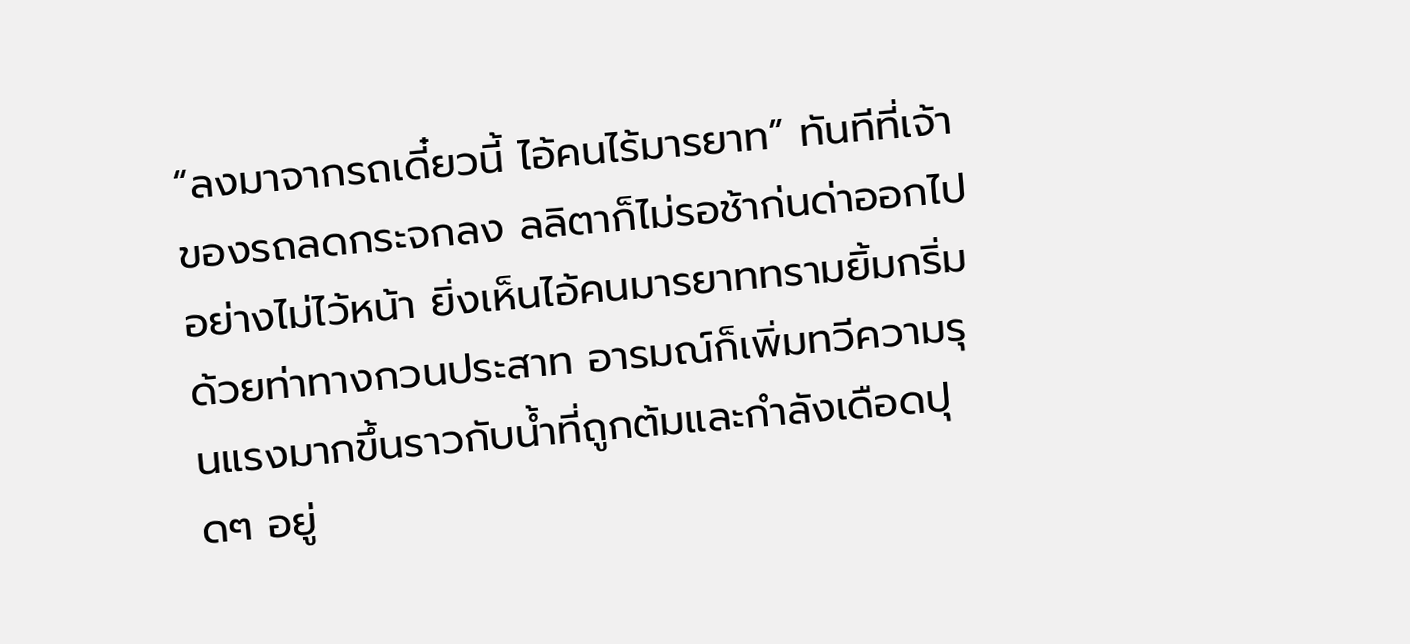“ลงมาจากรถเดี๋ยวนี้ ไอ้คนไร้มารยาท” ทันทีที่เจ้าของรถลดกระจกลง ลลิตาก็ไม่รอช้าก่นด่าออกไปอย่างไม่ไว้หน้า ยิ่งเห็นไอ้คนมารยาททรามยิ้มกริ่มด้วยท่าทางกวนประสาท อารมณ์ก็เพิ่มทวีความรุนแรงมากขึ้นราวกับน้ำที่ถูกต้มและกำลังเดือดปุดๆ อยู่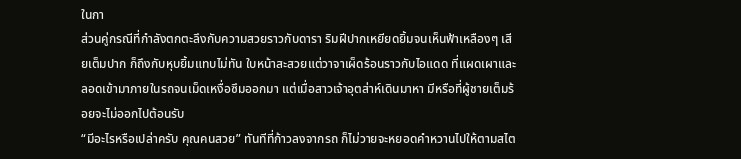ในกา
ส่วนคู่กรณีที่กำลังตกตะลึงกับความสวยราวกับดารา ริมฝีปากเหยียดยิ้มจนเห็นฟ้าเหลืองๆ เสียเต็มปาก ก็ถึงกับหุบยิ้มแทบไม่ทัน ใบหน้าสะสวยแต่วาจาเผ็ดร้อนราวกับไอแดด ที่แผดเผาและลอดเข้ามาภายในรถจนเม็ดเหงื่อซึมออกมา แต่เมื่อสาวเจ้าอุตส่าห์เดินมาหา มีหรือที่ผู้ชายเต็มร้อยจะไม่ออกไปต้อนรับ
“มีอะไรหรือเปล่าครับ คุณคนสวย” ทันทีที่ก้าวลงจากรถ ก็ไม่วายจะหยอดคำหวานไปให้ตามสไต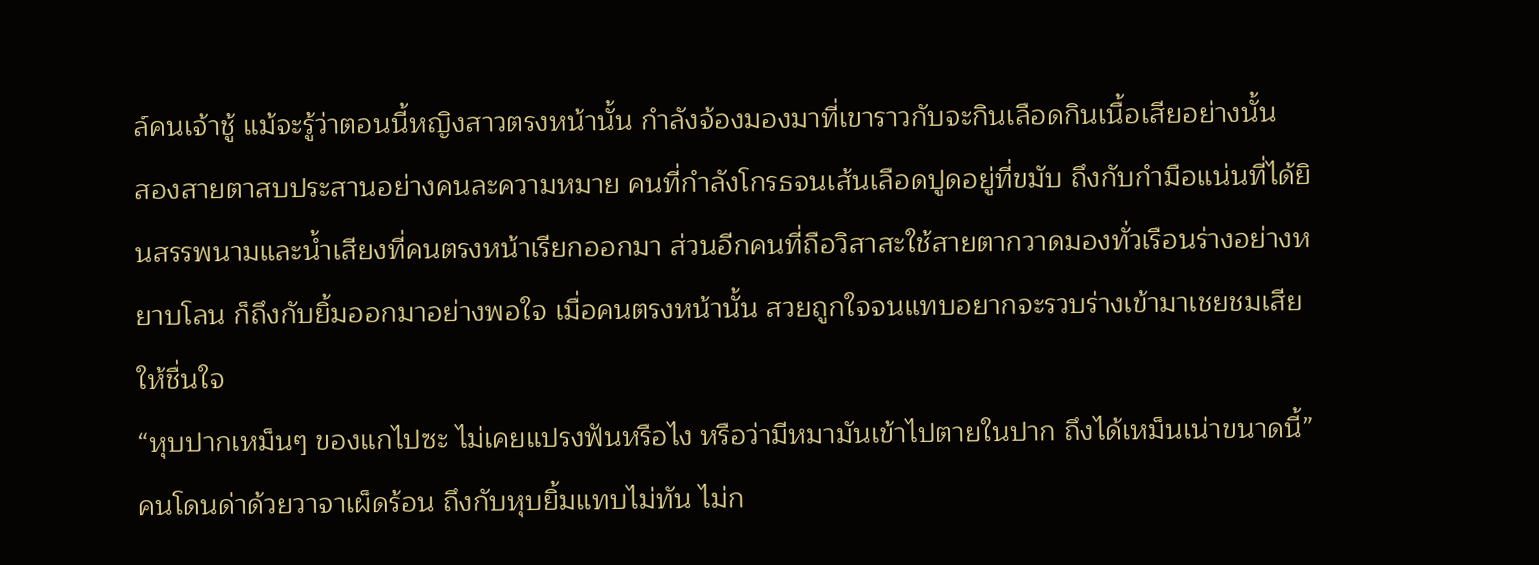ล์คนเจ้าชู้ แม้จะรู้ว่าตอนนี้หญิงสาวตรงหน้านั้น กำลังจ้องมองมาที่เขาราวกับจะกินเลือดกินเนื้อเสียอย่างนั้น
สองสายตาสบประสานอย่างคนละความหมาย คนที่กำลังโกรธจนเส้นเลือดปูดอยู่ที่ขมับ ถึงกับกำมือแน่นที่ได้ยินสรรพนามและน้ำเสียงที่คนตรงหน้าเรียกออกมา ส่วนอีกคนที่ถือวิสาสะใช้สายตากวาดมองทั่วเรือนร่างอย่างหยาบโลน ก็ถึงกับยิ้มออกมาอย่างพอใจ เมื่อคนตรงหน้านั้น สวยถูกใจจนแทบอยากจะรวบร่างเข้ามาเชยชมเสียให้ชื่นใจ
“หุบปากเหม็นๆ ของแกไปซะ ไม่เคยแปรงฟันหรือไง หรือว่ามีหมามันเข้าไปตายในปาก ถึงได้เหม็นเน่าขนาดนี้”
คนโดนด่าด้วยวาจาเผ็ดร้อน ถึงกับหุบยิ้มแทบไม่ทัน ไม่ก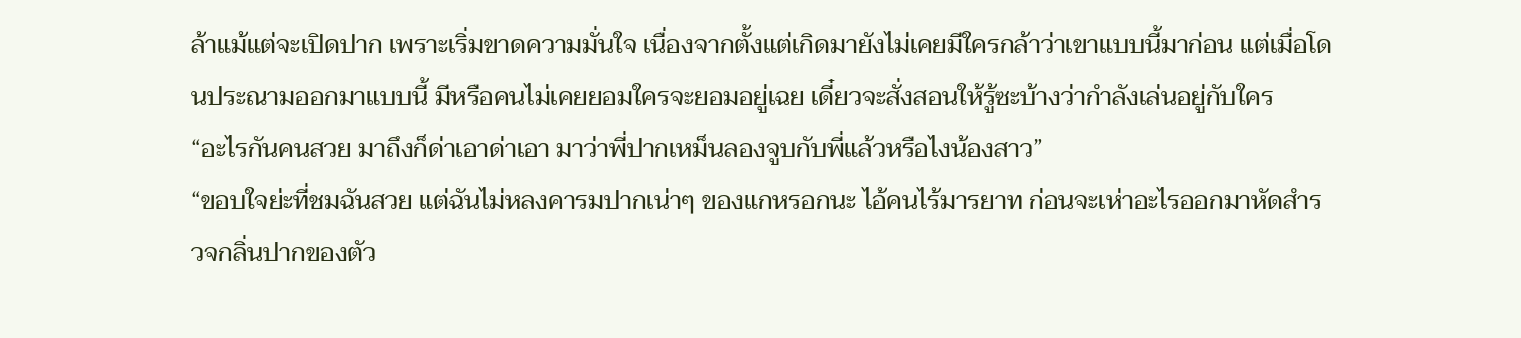ล้าแม้แต่จะเปิดปาก เพราะเริ่มขาดความมั่นใจ เนื่องจากตั้งแต่เกิดมายังไม่เคยมีใครกล้าว่าเขาแบบนี้มาก่อน แต่เมื่อโดนประณามออกมาแบบนี้ มีหรือคนไม่เคยยอมใครจะยอมอยู่เฉย เดี๋ยวจะสั่งสอนให้รู้ซะบ้างว่ากำลังเล่นอยู่กับใคร
“อะไรกันคนสวย มาถึงก็ด่าเอาด่าเอา มาว่าพี่ปากเหม็นลองจูบกับพี่แล้วหรือไงน้องสาว”
“ขอบใจย่ะที่ชมฉันสวย แต่ฉันไม่หลงคารมปากเน่าๆ ของแกหรอกนะ ไอ้คนไร้มารยาท ก่อนจะเห่าอะไรออกมาหัดสำรวจกลิ่นปากของตัว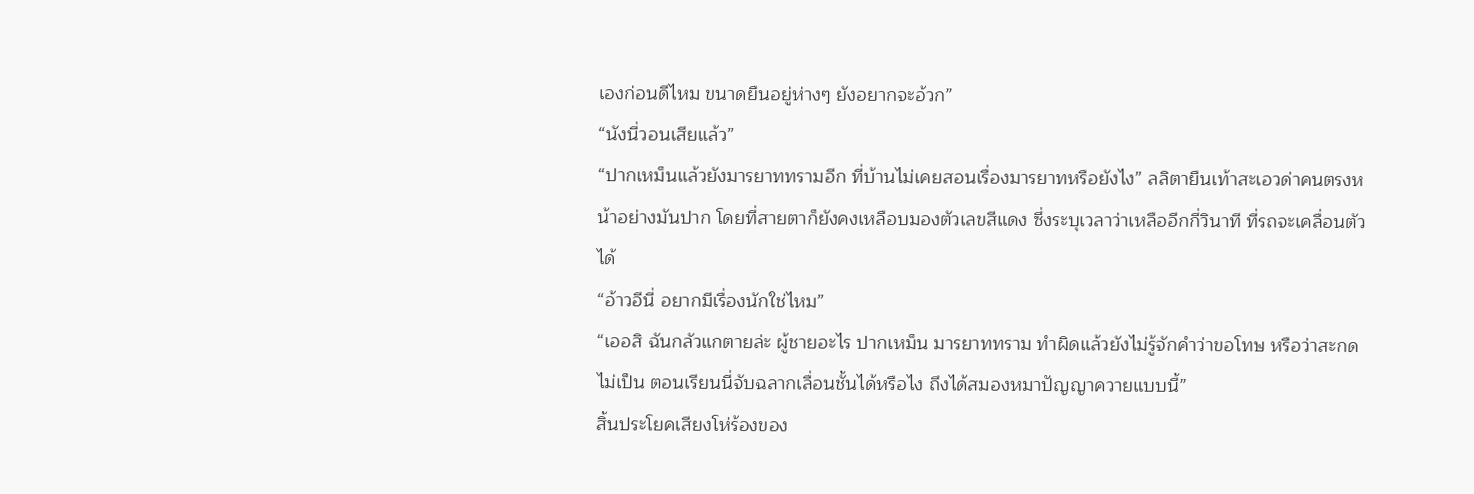เองก่อนดีไหม ขนาดยืนอยู่ห่างๆ ยังอยากจะอ้วก”
“นังนี่วอนเสียแล้ว”
“ปากเหม็นแล้วยังมารยาททรามอีก ที่บ้านไม่เคยสอนเรื่องมารยาทหรือยังไง” ลลิตายืนเท้าสะเอวด่าคนตรงหน้าอย่างมันปาก โดยที่สายตาก็ยังคงเหลือบมองตัวเลขสีแดง ซึ่งระบุเวลาว่าเหลืออีกกี่วินาที ที่รถจะเคลื่อนตัวได้
“อ้าวอีนี่ อยากมีเรื่องนักใช่ไหม”
“เออสิ ฉันกลัวแกตายล่ะ ผู้ชายอะไร ปากเหม็น มารยาททราม ทำผิดแล้วยังไม่รู้จักคำว่าขอโทษ หรือว่าสะกดไม่เป็น ตอนเรียนนี่จับฉลากเลื่อนชั้นได้หรือไง ถึงได้สมองหมาปัญญาควายแบบนี้”
สิ้นประโยคเสียงโห่ร้องของ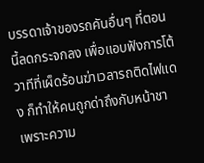บรรดาเจ้าของรถคันอื่นๆ ที่ตอนนี้ลดกระจกลง เพื่อแอบฟังการโต้วาทีที่เผ็ดร้อนฆ่าเวลารถติดไฟแดง ก็ทำให้คนถูกด่าถึงกับหน้าชา เพราะความ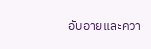อับอายและควา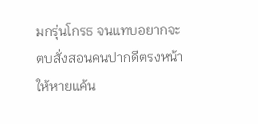มกรุ่นโกรธ จนแทบอยากจะตบสั่งสอนคนปากดีตรงหน้าให้หายแค้น